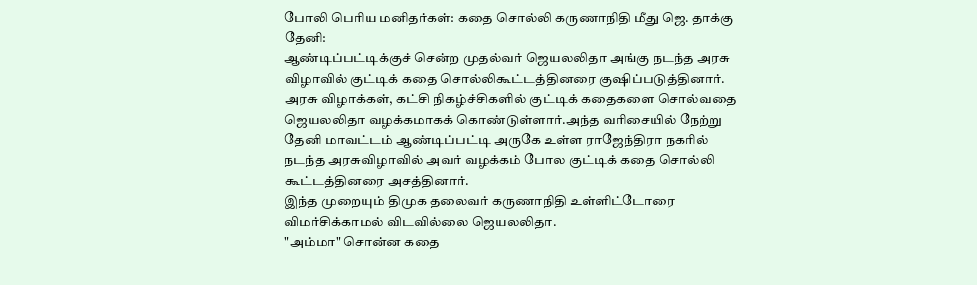போலி பெரிய மனிதர்கள்: கதை சொல்லி கருணாநிதி மீது ஜெ. தாக்கு
தேனி:
ஆண்டிப்பட்டிக்குச் சென்ற முதல்வர் ஜெயலலிதா அங்கு நடந்த அரசு விழாவில் குட்டிக் கதை சொல்லிகூட்டத்தினரை குஷிப்படுத்தினார்.
அரசு விழாக்கள், கட்சி நிகழ்ச்சிகளில் குட்டிக் கதைகளை சொல்வதை ஜெயலலிதா வழக்கமாகக் கொண்டுள்ளார்.அந்த வரிசையில் நேற்று தேனி மாவட்டம் ஆண்டிப்பட்டி அருகே உள்ள ராஜேந்திரா நகரில் நடந்த அரசுவிழாவில் அவர் வழக்கம் போல குட்டிக் கதை சொல்லி கூட்டத்தினரை அசத்தினார்.
இந்த முறையும் திமுக தலைவர் கருணாநிதி உள்ளிட்டோரை விமர்சிக்காமல் விடவில்லை ஜெயலலிதா.
"அம்மா" சொன்ன கதை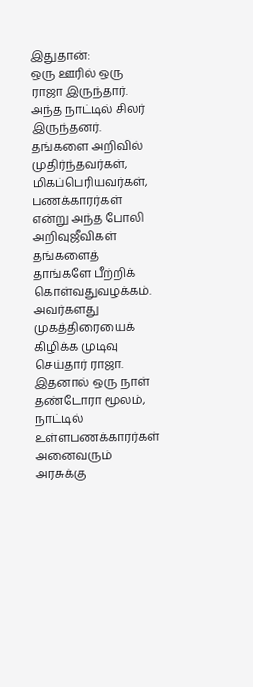இதுதான்:
ஒரு ஊரில் ஒரு ராஜா இருந்தார். அந்த நாட்டில் சிலர் இருந்தனர். தங்களை அறிவில் முதிர்ந்தவர்கள், மிகப்பெரியவர்கள், பணக்காரர்கள் என்று அந்த போலி அறிவுஜீவிகள் தங்களைத் தாங்களே பீற்றிக் கொள்வதுவழக்கம்.
அவர்களது முகத்திரையைக் கிழிக்க முடிவு செய்தார் ராஜா. இதனால் ஒரு நாள் தண்டோரா மூலம், நாட்டில் உள்ளபணக்காரர்கள் அனைவரும் அரசுக்கு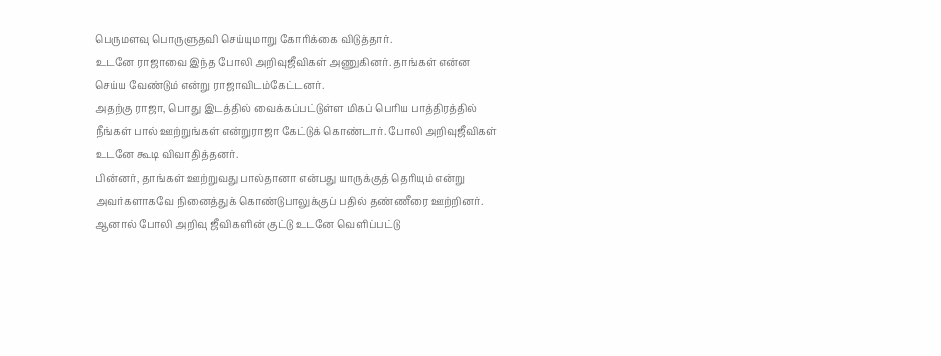பெருமளவு பொருளுதவி செய்யுமாறு கோரிக்கை விடுத்தார்.
உடனே ராஜாவை இந்த போலி அறிவுஜீவிகள் அணுகினர். தாங்கள் என்ன செய்ய வேண்டும் என்று ராஜாவிடம்கேட்டனர்.
அதற்கு ராஜா, பொது இடத்தில் வைக்கப்பட்டுள்ள மிகப் பெரிய பாத்திரத்தில் நீங்கள் பால் ஊற்றுங்கள் என்றுராஜா கேட்டுக் கொண்டார். போலி அறிவுஜீவிகள் உடனே கூடி விவாதித்தனர்.
பின்னர், தாங்கள் ஊற்றுவது பால்தானா என்பது யாருக்குத் தெரியும் என்று அவர்களாகவே நினைத்துக் கொண்டுபாலுக்குப் பதில் தண்ணீரை ஊற்றினர். ஆனால் போலி அறிவு ஜீவிகளின் குட்டு உடனே வெளிப்பட்டு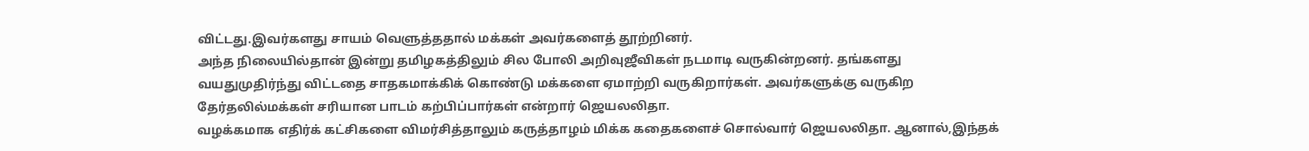விட்டது.இவர்களது சாயம் வெளுத்ததால் மக்கள் அவர்களைத் தூற்றினர்.
அந்த நிலையில்தான் இன்று தமிழகத்திலும் சில போலி அறிவுஜீவிகள் நடமாடி வருகின்றனர். தங்களது வயதுமுதிர்ந்து விட்டதை சாதகமாக்கிக் கொண்டு மக்களை ஏமாற்றி வருகிறார்கள். அவர்களுக்கு வருகிற தேர்தலில்மக்கள் சரியான பாடம் கற்பிப்பார்கள் என்றார் ஜெயலலிதா.
வழக்கமாக எதிர்க் கட்சிகளை விமர்சித்தாலும் கருத்தாழம் மிக்க கதைகளைச் சொல்வார் ஜெயலலிதா. ஆனால்,இந்தக்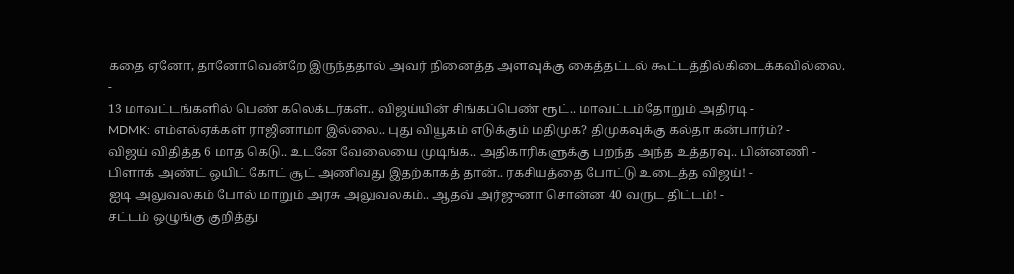கதை ஏனோ, தானோவென்றே இருந்ததால் அவர் நினைத்த அளவுக்கு கைத்தட்டல் கூட்டத்தில்கிடைக்கவில்லை.
-
13 மாவட்டங்களில் பெண் கலெக்டர்கள்.. விஜய்யின் சிங்கப்பெண் ரூட்.. மாவட்டம்தோறும் அதிரடி -
MDMK: எம்எல்ஏக்கள் ராஜினாமா இல்லை.. புது வியூகம் எடுக்கும் மதிமுக? திமுகவுக்கு கல்தா கன்பார்ம்? -
விஜய் விதித்த 6 மாத கெடு.. உடனே வேலையை முடிங்க.. அதிகாரிகளுக்கு பறந்த அந்த உத்தரவு.. பின்னணி -
பிளாக் அண்ட் ஒயிட் கோட் சூட் அணிவது இதற்காகத் தான்.. ரகசியத்தை போட்டு உடைத்த விஜய்! -
ஐடி அலுவலகம் போல் மாறும் அரசு அலுவலகம்.. ஆதவ் அர்ஜுனா சொன்ன 40 வருட திட்டம்! -
சட்டம் ஒழுங்கு குறித்து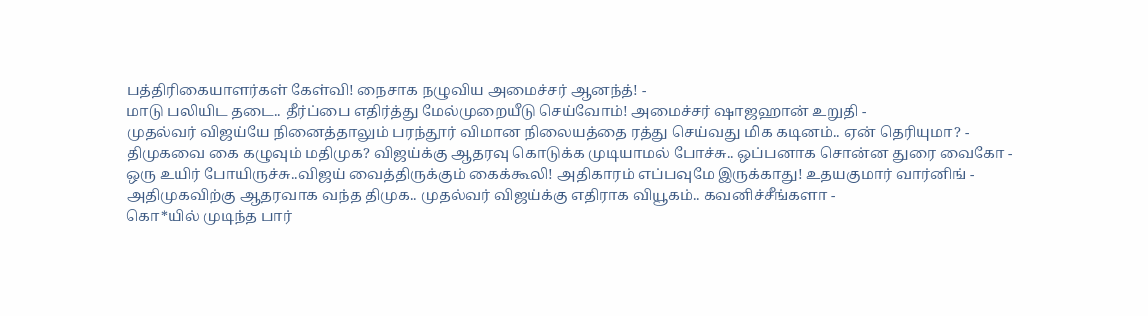பத்திரிகையாளர்கள் கேள்வி! நைசாக நழுவிய அமைச்சர் ஆனந்த்! -
மாடு பலியிட தடை.. தீர்ப்பை எதிர்த்து மேல்முறையீடு செய்வோம்! அமைச்சர் ஷாஜஹான் உறுதி -
முதல்வர் விஜய்யே நினைத்தாலும் பரந்தூர் விமான நிலையத்தை ரத்து செய்வது மிக கடினம்.. ஏன் தெரியுமா? -
திமுகவை கை கழுவும் மதிமுக? விஜய்க்கு ஆதரவு கொடுக்க முடியாமல் போச்சு.. ஒப்பனாக சொன்ன துரை வைகோ -
ஒரு உயிர் போயிருச்சு..விஜய் வைத்திருக்கும் கைக்கூலி! அதிகாரம் எப்பவுமே இருக்காது! உதயகுமார் வார்னிங் -
அதிமுகவிற்கு ஆதரவாக வந்த திமுக.. முதல்வர் விஜய்க்கு எதிராக வியூகம்.. கவனிச்சீங்களா -
கொ*யில் முடிந்த பார்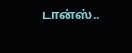டான்ஸ்..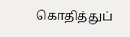கொதித்துப்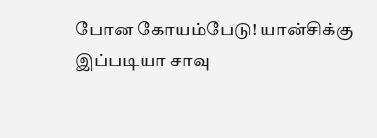போன கோயம்பேடு! யான்சிக்கு இப்படியா சாவு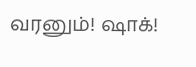வரனும்! ஷாக்!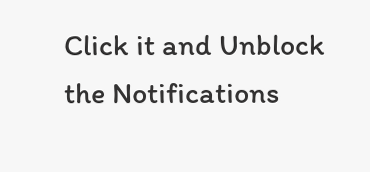Click it and Unblock the Notifications